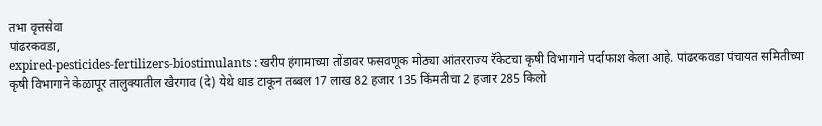तभा वृत्तसेवा
पांढरकवडा,
expired-pesticides-fertilizers-biostimulants : खरीप हंगामाच्या तोंडावर फसवणूक मोठ्या आंतरराज्य रॅकेटचा कृषी विभागाने पर्दाफाश केला आहे. पांढरकवडा पंचायत समितीच्या कृषी विभागाने केळापूर तालुक्यातील खैरगाव (दे) येथे धाड टाकून तब्बल 17 लाख 82 हजार 135 किंमतीचा 2 हजार 285 किलो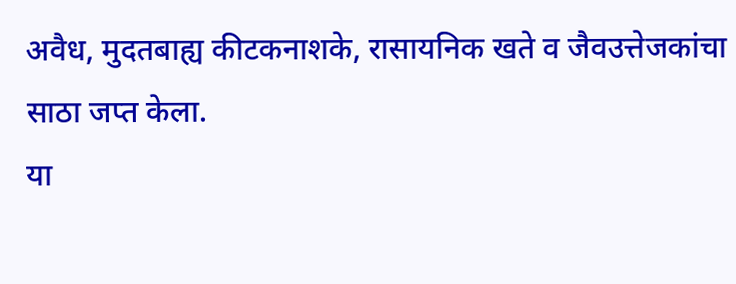अवैध, मुदतबाह्य कीटकनाशके, रासायनिक खते व जैवउत्तेजकांचा साठा जप्त केला.
या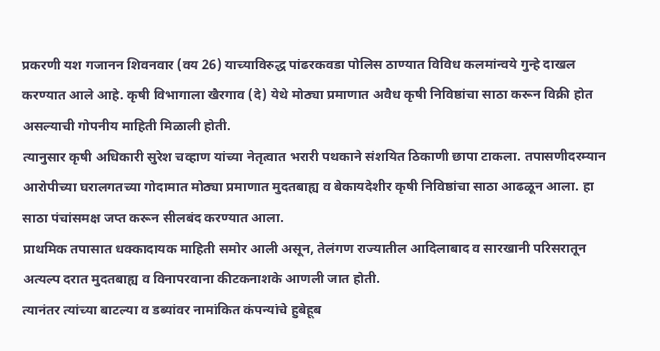प्रकरणी यश गजानन शिवनवार (वय 26) याच्याविरुद्ध पांढरकवडा पोलिस ठाण्यात विविध कलमांन्वये गुन्हे दाखल करण्यात आले आहे. कृषी विभागाला खैरगाव (दे) येथे मोठ्या प्रमाणात अवैध कृषी निविष्ठांचा साठा करून विक्री होत असल्याची गोपनीय माहिती मिळाली होती.
त्यानुसार कृषी अधिकारी सुरेश चव्हाण यांच्या नेतृत्वात भरारी पथकाने संशयित ठिकाणी छापा टाकला. तपासणीदरम्यान आरोपीच्या घरालगतच्या गोदामात मोठ्या प्रमाणात मुदतबाह्य व बेकायदेशीर कृषी निविष्ठांचा साठा आढळून आला. हा साठा पंचांसमक्ष जप्त करून सीलबंद करण्यात आला.
प्राथमिक तपासात धक्कादायक माहिती समोर आली असून, तेलंगण राज्यातील आदिलाबाद व सारखानी परिसरातून अत्यल्प दरात मुदतबाह्य व विनापरवाना कीटकनाशके आणली जात होती.
त्यानंतर त्यांच्या बाटल्या व डब्यांवर नामांकित कंपन्यांचे हुबेहूब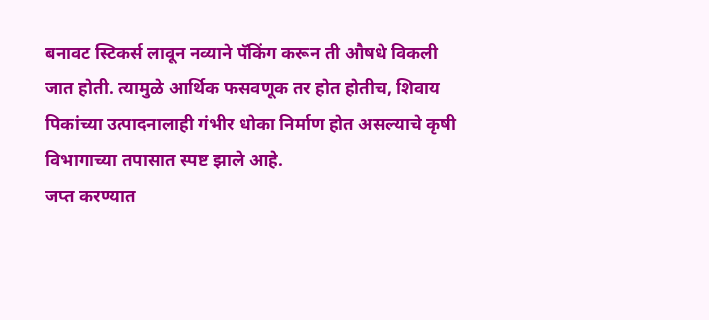बनावट स्टिकर्स लावून नव्याने पॅकिंग करून ती औषधे विकली जात होती. त्यामुळे आर्थिक फसवणूक तर होत होतीच, शिवाय पिकांच्या उत्पादनालाही गंभीर धोका निर्माण होत असल्याचे कृषी विभागाच्या तपासात स्पष्ट झाले आहे.
जप्त करण्यात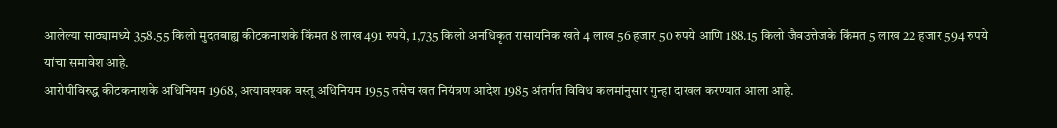आलेल्या साठ्यामध्ये 358.55 किलो मुदतबाह्य कीटकनाशके किंमत 8 लाख 491 रुपये, 1,735 किलो अनधिकृत रासायनिक खते 4 लाख 56 हजार 50 रुपये आणि 188.15 किलो जैवउत्तेजके किंमत 5 लाख 22 हजार 594 रुपये यांचा समावेश आहे.
आरोपीविरुद्ध कीटकनाशके अधिनियम 1968, अत्यावश्यक वस्तू अधिनियम 1955 तसेच खत नियंत्रण आदेश 1985 अंतर्गत विविध कलमांनुसार गुन्हा दाखल करण्यात आला आहे.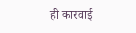ही कारवाई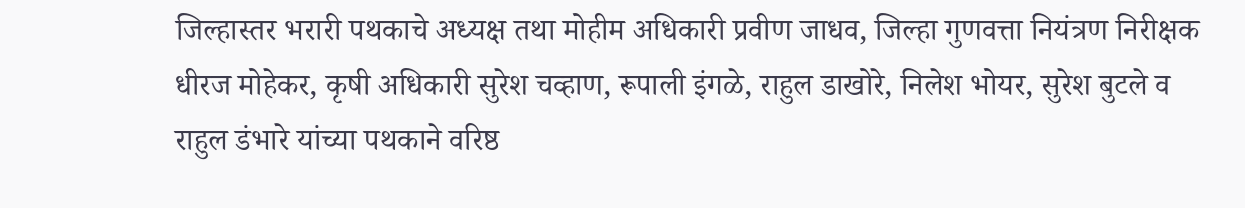जिल्हास्तर भरारी पथकाचे अध्यक्ष तथा मोहीम अधिकारी प्रवीण जाधव, जिल्हा गुणवत्ता नियंत्रण निरीक्षक धीरज मोहेकर, कृषी अधिकारी सुरेश चव्हाण, रूपाली इंगळे, राहुल डाखोरे, निलेश भोयर, सुरेश बुटले व राहुल डंभारे यांच्या पथकाने वरिष्ठ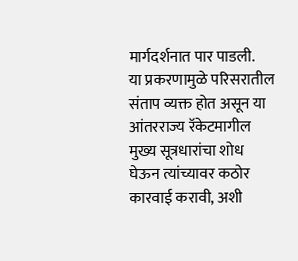मार्गदर्शनात पार पाडली.
या प्रकरणामुळे परिसरातील संताप व्यक्त होत असून या आंतरराज्य रॅकेटमागील मुख्य सूत्रधारांचा शोध घेऊन त्यांच्यावर कठोर कारवाई करावी, अशी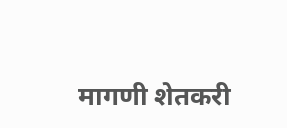मागणी शेतकरी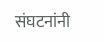संघटनांनी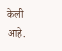केली आहे.